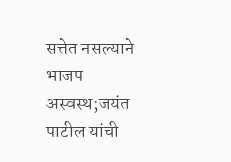सत्तेत नसल्याने भाजप अस्वस्थ;जयंत पाटील यांची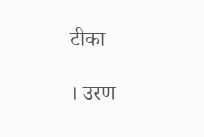टीका

। उरण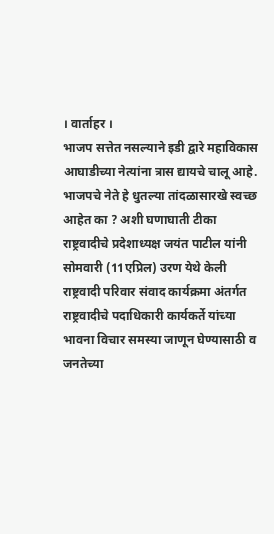। वार्ताहर ।
भाजप सत्तेत नसल्याने इडी द्वारे महाविकास आघाडीच्या नेत्यांना त्रास द्यायचे चालू आहे. भाजपचे नेते हे धुतल्या तांदळासारखे स्वच्छ आहेत का ? अशी घणाघाती टीका राष्ट्रवादीचे प्रदेशाध्यक्ष जयंत पाटील यांनी सोमवारी (11एप्रिल) उरण येथे केली
राष्ट्रवादी परिवार संवाद कार्यक्रमा अंतर्गत राष्ट्रवादीचे पदाधिकारी कार्यकर्ते यांच्या भावना विचार समस्या जाणून घेण्यासाठी व जनतेच्या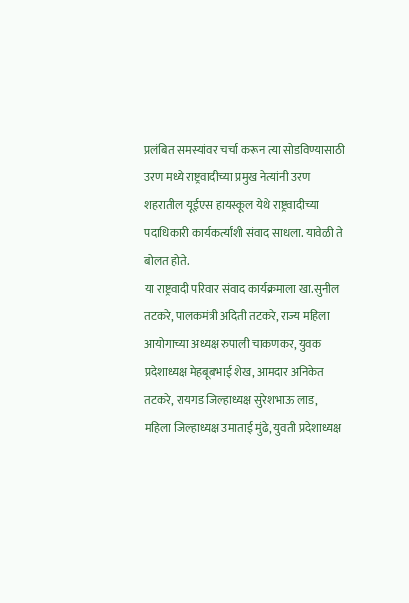प्रलंबित समस्यांवर चर्चा करून त्या सोडविण्यासाठी उरण मध्ये राष्ट्रवादीच्या प्रमुख नेत्यांनी उरण शहरातील यूईएस हायस्कूल येथे राष्ट्रवादीच्या पदाधिकारी कार्यकर्त्यांशी संवाद साधला. यावेळी ते बोलत होते.
या राष्ट्रवादी परिवार संवाद कार्यक्रमाला खा.सुनील तटकरे, पालकमंत्री अदिती तटकरे, राज्य महिला आयोगाच्या अध्यक्ष रुपाली चाकणकर, युवक प्रदेशाध्यक्ष मेहबूबभाई शेख, आमदार अनिकेत तटकरे, रायगड जिल्हाध्यक्ष सुरेशभाऊ लाड, महिला जिल्हाध्यक्ष उमाताई मुंढे, युवती प्रदेशाध्यक्ष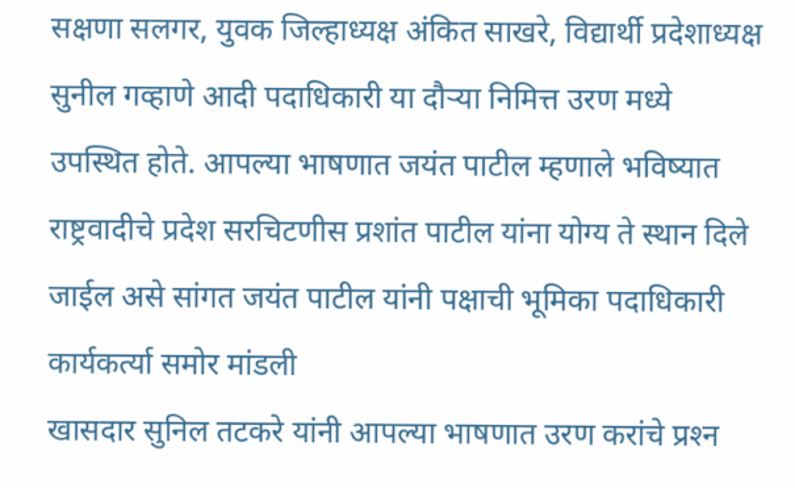सक्षणा सलगर, युवक जिल्हाध्यक्ष अंकित साखरे, विद्यार्थी प्रदेशाध्यक्ष सुनील गव्हाणे आदी पदाधिकारी या दौर्‍या निमित्त उरण मध्ये उपस्थित होते. आपल्या भाषणात जयंत पाटील म्हणाले भविष्यात राष्ट्रवादीचे प्रदेश सरचिटणीस प्रशांत पाटील यांना योग्य ते स्थान दिले जाईल असे सांगत जयंत पाटील यांनी पक्षाची भूमिका पदाधिकारी कार्यकर्त्या समोर मांडली
खासदार सुनिल तटकरे यांनी आपल्या भाषणात उरण करांचे प्रश्‍न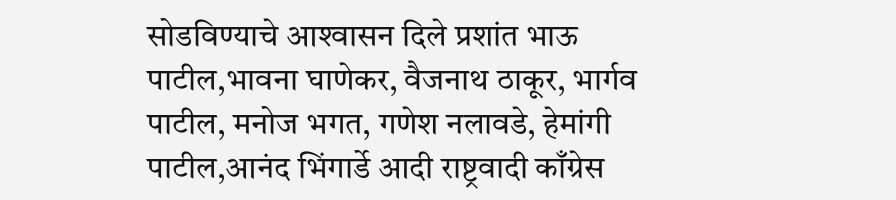सोडविण्याचे आश्‍वासन दिले प्रशांत भाऊ पाटील,भावना घाणेकर, वैजनाथ ठाकूर, भार्गव पाटील, मनोज भगत, गणेश नलावडे, हेमांगी पाटील,आनंद भिंगार्डे आदी राष्ट्रवादी काँग्रेस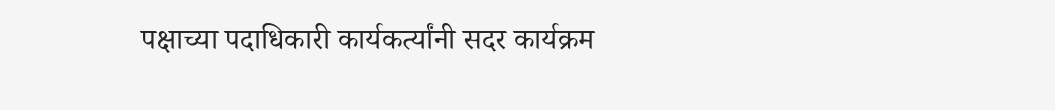पक्षाच्या पदाधिकारी कार्यकर्त्यांनी सदर कार्यक्रम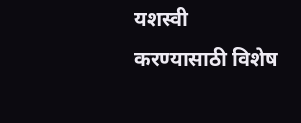यशस्वी करण्यासाठी विशेष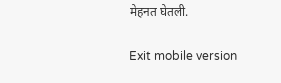मेहनत घेतली.

Exit mobile version